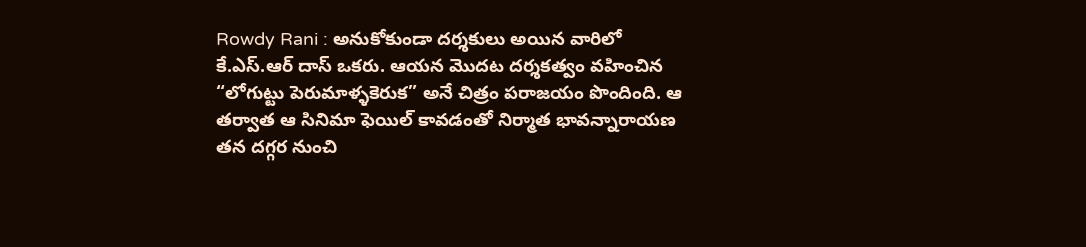Rowdy Rani : అనుకోకుండా దర్శకులు అయిన వారిలో కే.ఎస్.ఆర్ దాస్ ఒకరు. ఆయన మొదట దర్శకత్వం వహించిన “లోగుట్టు పెరుమాళ్ళకెరుక” అనే చిత్రం పరాజయం పొందింది. ఆ తర్వాత ఆ సినిమా ఫెయిల్ కావడంతో నిర్మాత భావన్నారాయణ తన దగ్గర నుంచి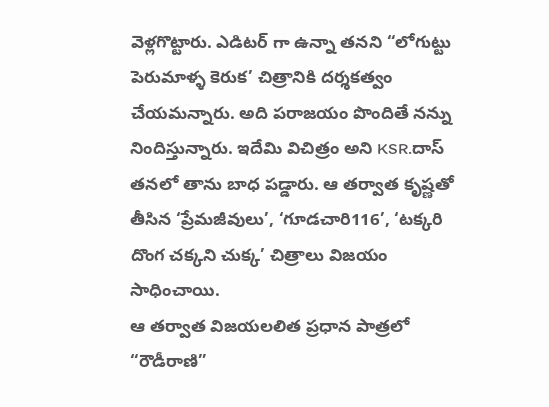వెళ్లగొట్టారు. ఎడిటర్ గా ఉన్నా తనని “లోగుట్టు పెరుమాళ్ళ కెరుక’ చిత్రానికి దర్శకత్వం చేయమన్నారు. అది పరాజయం పొందితే నన్ను నిందిస్తున్నారు. ఇదేమి విచిత్రం అని KSR.దాస్ తనలో తాను బాధ పడ్డారు. ఆ తర్వాత కృష్ణతో తీసిన ‘ప్రేమజీవులు’, ‘గూడచారి116’, ‘టక్కరి దొంగ చక్కని చుక్క’ చిత్రాలు విజయం సాధించాయి.
ఆ తర్వాత విజయలలిత ప్రధాన పాత్రలో “రౌడీరాణి”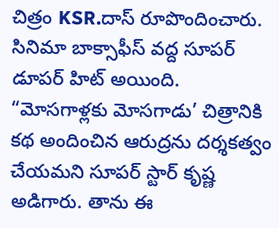చిత్రం KSR.దాస్ రూపొందించారు. సినిమా బాక్సాఫీస్ వద్ద సూపర్ డూపర్ హిట్ అయింది. “మోసగాళ్లకు మోసగాడు’ చిత్రానికి కథ అందించిన ఆరుద్రను దర్శకత్వం చేయమని సూపర్ స్టార్ కృష్ణ అడిగారు. తాను ఈ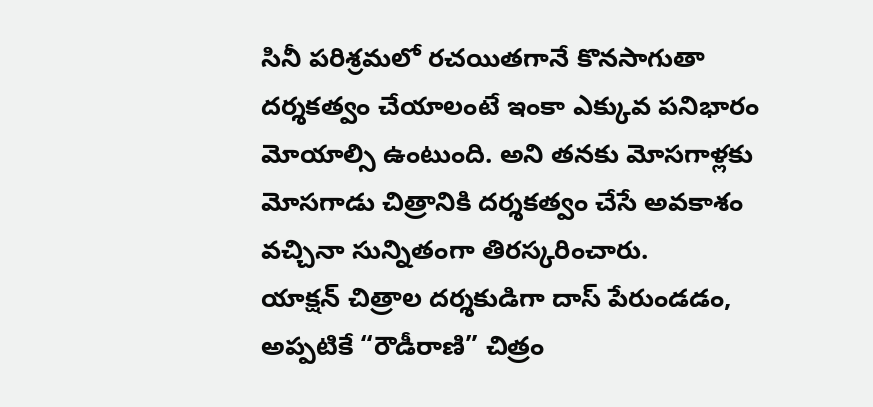సినీ పరిశ్రమలో రచయితగానే కొనసాగుతా దర్శకత్వం చేయాలంటే ఇంకా ఎక్కువ పనిభారం మోయాల్సి ఉంటుంది. అని తనకు మోసగాళ్లకు మోసగాడు చిత్రానికి దర్శకత్వం చేసే అవకాశం వచ్చినా సున్నితంగా తిరస్కరించారు.
యాక్షన్ చిత్రాల దర్శకుడిగా దాస్ పేరుండడం, అప్పటికే “రౌడీరాణి” చిత్రం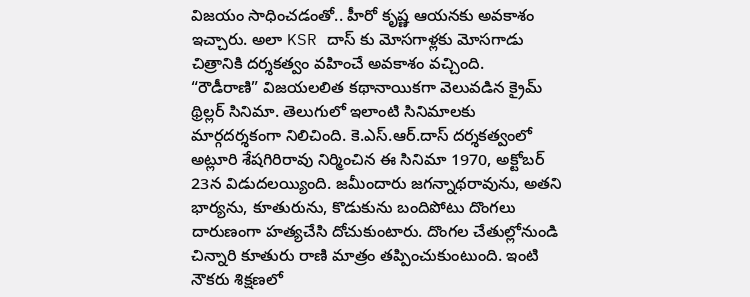విజయం సాధించడంతో.. హీరో కృష్ణ ఆయనకు అవకాశం ఇచ్చారు. అలా KSR దాస్ కు మోసగాళ్లకు మోసగాడు చిత్రానికి దర్శకత్వం వహించే అవకాశం వచ్చింది.
“రౌడీరాణి” విజయలలిత కథానాయికగా వెలువడిన క్రైమ్ థ్రిల్లర్ సినిమా. తెలుగులో ఇలాంటి సినిమాలకు మార్గదర్శకంగా నిలిచింది. కె.ఎస్.ఆర్.దాస్ దర్శకత్వంలో అట్లూరి శేషగిరిరావు నిర్మించిన ఈ సినిమా 1970, అక్టోబర్ 23న విడుదలయ్యింది. జమీందారు జగన్నాథరావును, అతని భార్యను, కూతురును, కొడుకును బందిపోటు దొంగలు దారుణంగా హత్యచేసి దోచుకుంటారు. దొంగల చేతుల్లోనుండి చిన్నారి కూతురు రాణి మాత్రం తప్పించుకుంటుంది. ఇంటి నౌకరు శిక్షణలో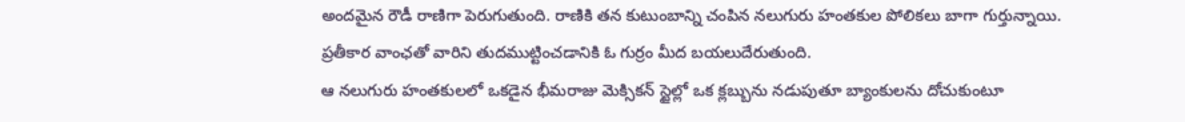అందమైన రౌడీ రాణిగా పెరుగుతుంది. రాణికి తన కుటుంబాన్ని చంపిన నలుగురు హంతకుల పోలికలు బాగా గుర్తున్నాయి. ప్రతీకార వాంఛతో వారిని తుదముట్టించడానికి ఓ గుర్రం మీద బయలుదేరుతుంది.
ఆ నలుగురు హంతకులలో ఒకడైన భీమరాజు మెక్సికన్ స్టైల్లో ఒక క్లబ్బును నడుపుతూ బ్యాంకులను దోచుకుంటూ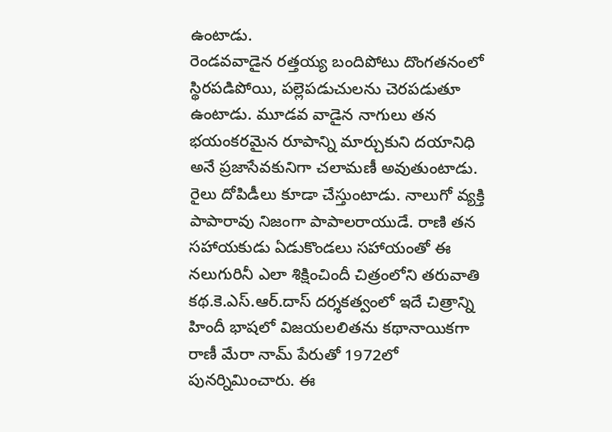ఉంటాడు.
రెండవవాడైన రత్తయ్య బందిపోటు దొంగతనంలో స్థిరపడిపోయి, పల్లెపడుచులను చెరపడుతూ ఉంటాడు. మూడవ వాడైన నాగులు తన భయంకరమైన రూపాన్ని మార్చుకుని దయానిధి అనే ప్రజాసేవకునిగా చలామణీ అవుతుంటాడు. రైలు దోపిడీలు కూడా చేస్తుంటాడు. నాలుగో వ్యక్తి పాపారావు నిజంగా పాపాలరాయుడే. రాణి తన సహాయకుడు ఏడుకొండలు సహాయంతో ఈ నలుగురినీ ఎలా శిక్షించిందీ చిత్రంలోని తరువాతి కథ.కె.ఎస్.ఆర్.దాస్ దర్శకత్వంలో ఇదే చిత్రాన్ని హిందీ భాషలో విజయలలితను కథానాయికగా రాణీ మేరా నామ్ పేరుతో 1972లో పునర్నిమించారు. ఈ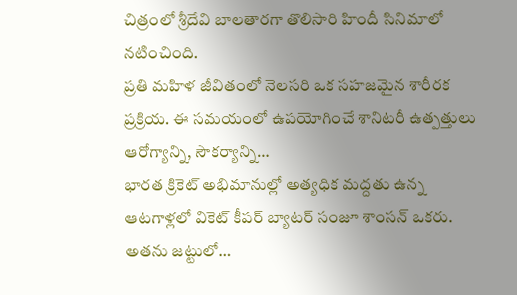చిత్రంలో శ్రీదేవి బాలతారగా తొలిసారి హిందీ సినిమాలో నటించింది.
ప్రతి మహిళ జీవితంలో నెలసరి ఒక సహజమైన శారీరక ప్రక్రియ. ఈ సమయంలో ఉపయోగించే శానిటరీ ఉత్పత్తులు ఆరోగ్యాన్ని, సౌకర్యాన్ని…
భారత క్రికెట్ అభిమానుల్లో అత్యధిక మద్దతు ఉన్న ఆటగాళ్లలో వికెట్ కీపర్ బ్యాటర్ సంజూ శాంసన్ ఒకరు. అతను జట్టులో…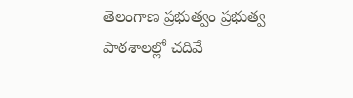తెలంగాణ ప్రభుత్వం ప్రభుత్వ పాఠశాలల్లో చదివే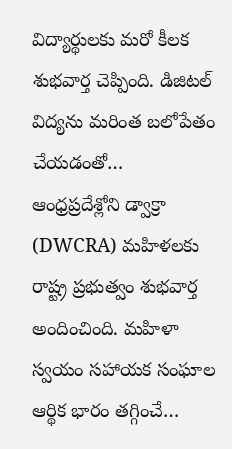విద్యార్థులకు మరో కీలక శుభవార్త చెప్పింది. డిజిటల్ విద్యను మరింత బలోపేతం చేయడంతో…
ఆంధ్రప్రదేశ్లోని డ్వాక్రా (DWCRA) మహిళలకు రాష్ట్ర ప్రభుత్వం శుభవార్త అందించింది. మహిళా స్వయం సహాయక సంఘాల ఆర్థిక భారం తగ్గించే…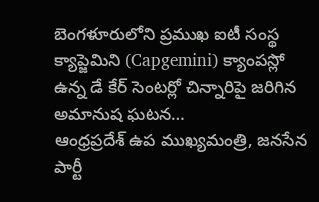బెంగళూరులోని ప్రముఖ ఐటీ సంస్థ క్యాప్జెమిని (Capgemini) క్యాంపస్లో ఉన్న డే కేర్ సెంటర్లో చిన్నారిపై జరిగిన అమానుష ఘటన…
ఆంధ్రప్రదేశ్ ఉప ముఖ్యమంత్రి, జనసేన పార్టీ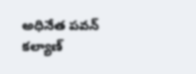అధినేత పవన్ కల్యాణ్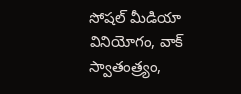సోషల్ మీడియా వినియోగం, వాక్ స్వాతంత్ర్యం,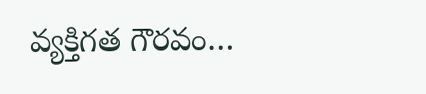వ్యక్తిగత గౌరవం…